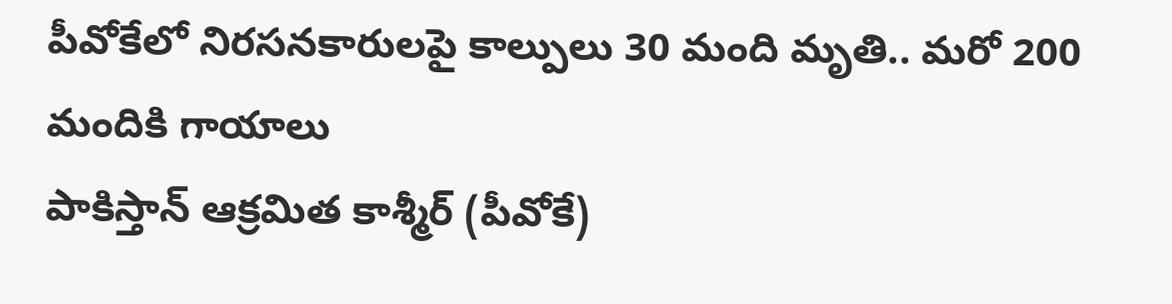పీవోకేలో నిరసనకారులపై కాల్పులు 30 మంది మృతి.. మరో 200 మందికి గాయాలు
పాకిస్తాన్ ఆక్రమిత కాశ్మీర్ (పీవోకే)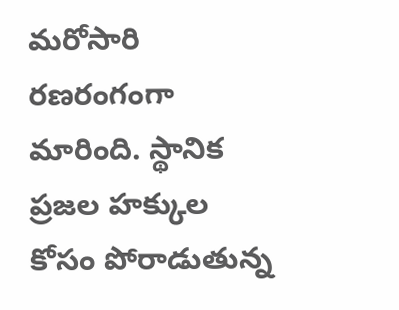మరోసారి రణరంగంగా మారింది. స్థానిక ప్రజల హక్కుల కోసం పోరాడుతున్న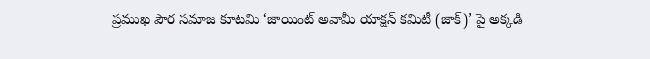ప్రముఖ పౌర సమాజ కూటమి ‘జాయింట్ అవామీ యాక్షన్ కమిటీ (జాక్)’ పై అక్కడి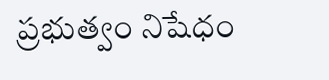ప్రభుత్వం నిషేధం